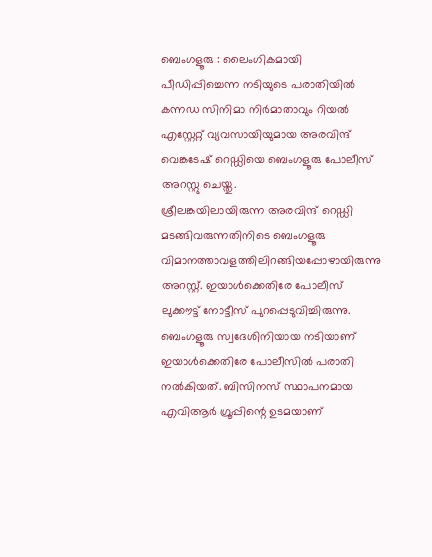ബെംഗളൂരു : ലൈംഗികമായി പീഡിപ്പിച്ചെന്ന നടിയുടെ പരാതിയിൽ കന്നഡ സിനിമാ നിർമാതാവും റിയൽ എസ്റ്റേറ്റ് വ്യവസായിയുമായ അരവിന്ദ് വെങ്കടേഷ് റെഡ്ഡിയെ ബെംഗളൂരു പോലീസ് അറസ്റ്റു ചെയ്തു.
ശ്രീലങ്കയിലായിരുന്ന അരവിന്ദ് റെഡ്ഡി മടങ്ങിവരുന്നതിനിടെ ബെംഗളൂരു വിമാനത്താവളത്തിലിറങ്ങിയപ്പോഴായിരുന്നു അറസ്റ്റ്. ഇയാൾക്കെതിരേ പോലീസ് ലുക്കൗട്ട് നോട്ടീസ് പുറപ്പെടുവിച്ചിരുന്നു.
ബെംഗളൂരു സ്വദേശിനിയായ നടിയാണ് ഇയാൾക്കെതിരേ പോലീസിൽ പരാതി നൽകിയത്. ബിസിനസ് സ്ഥാപനമായ എവിആർ ഗ്രൂപ്പിന്റെ ഉടമയാണ്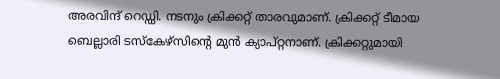അരവിന്ദ് റെഡ്ഡി. നടനും ക്രിക്കറ്റ് താരവുമാണ്. ക്രിക്കറ്റ് ടീമായ ബെല്ലാരി ടസ്കേഴ്സിന്റെ മുൻ ക്യാപ്റ്റനാണ്. ക്രിക്കറ്റുമായി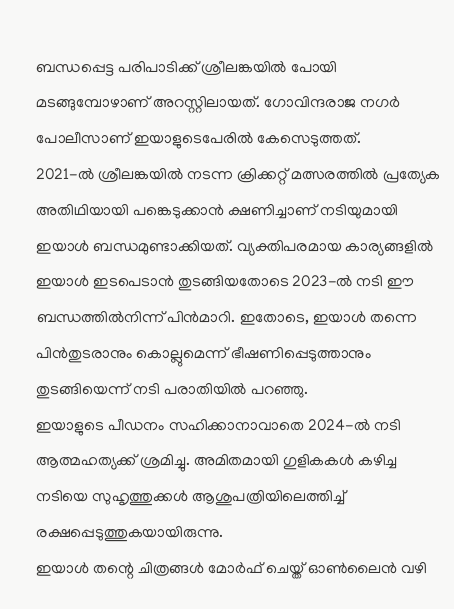ബന്ധപ്പെട്ട പരിപാടിക്ക് ശ്രീലങ്കയിൽ പോയി മടങ്ങുമ്പോഴാണ് അറസ്റ്റിലായത്. ഗോവിന്ദരാജ നഗർ പോലീസാണ് ഇയാളുടെപേരിൽ കേസെടുത്തത്.
2021-ൽ ശ്രീലങ്കയിൽ നടന്ന ക്രിക്കറ്റ് മത്സരത്തിൽ പ്രത്യേക അതിഥിയായി പങ്കെടുക്കാൻ ക്ഷണിച്ചാണ് നടിയുമായി ഇയാൾ ബന്ധമുണ്ടാക്കിയത്. വ്യക്തിപരമായ കാര്യങ്ങളിൽ ഇയാൾ ഇടപെടാൻ തുടങ്ങിയതോടെ 2023-ൽ നടി ഈ ബന്ധത്തിൽനിന്ന് പിൻമാറി. ഇതോടെ, ഇയാൾ തന്നെ പിൻതുടരാനും കൊല്ലുമെന്ന് ഭീഷണിപ്പെടുത്താനും തുടങ്ങിയെന്ന് നടി പരാതിയിൽ പറഞ്ഞു.
ഇയാളുടെ പീഡനം സഹിക്കാനാവാതെ 2024-ൽ നടി ആത്മഹത്യക്ക് ശ്രമിച്ചു. അമിതമായി ഗുളികകൾ കഴിച്ച നടിയെ സുഹൃത്തുക്കൾ ആശുപത്രിയിലെത്തിച്ച് രക്ഷപ്പെടുത്തുകയായിരുന്നു.
ഇയാൾ തന്റെ ചിത്രങ്ങൾ മോർഫ് ചെയ്ത് ഓൺലൈൻ വഴി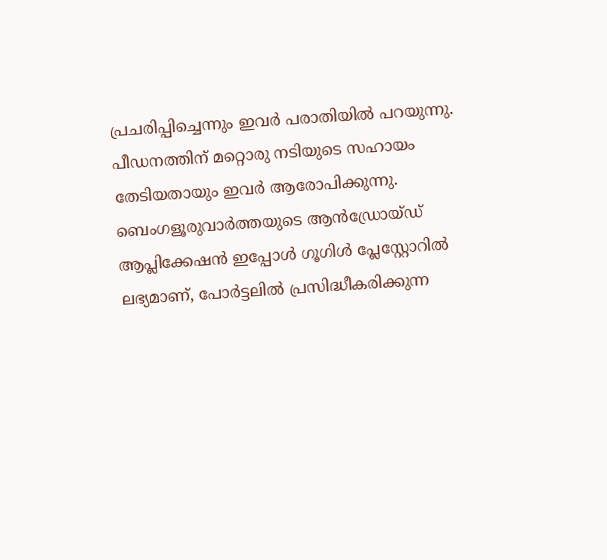പ്രചരിപ്പിച്ചെന്നും ഇവർ പരാതിയിൽ പറയുന്നു. പീഡനത്തിന് മറ്റൊരു നടിയുടെ സഹായം തേടിയതായും ഇവർ ആരോപിക്കുന്നു.
ബെംഗളൂരുവാർത്തയുടെ ആൻഡ്രോയ്ഡ് ആപ്ലിക്കേഷൻ ഇപ്പോൾ ഗൂഗിൾ പ്ലേസ്റ്റോറിൽ ലഭ്യമാണ്, പോർട്ടലിൽ പ്രസിദ്ധീകരിക്കുന്ന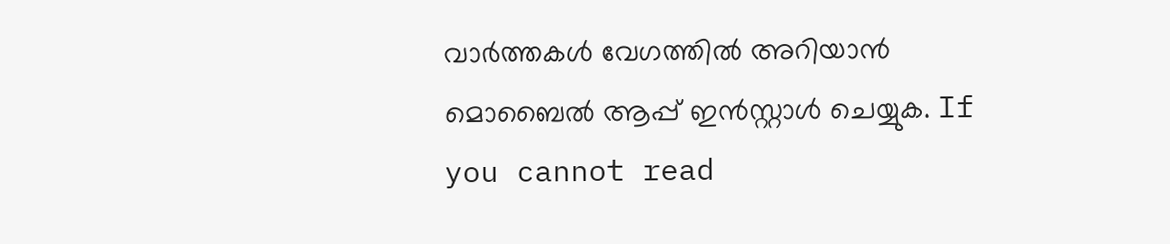വാർത്തകൾ വേഗത്തിൽ അറിയാൻ മൊബൈൽ ആപ്പ് ഇൻസ്റ്റാൾ ചെയ്യുക. If you cannot read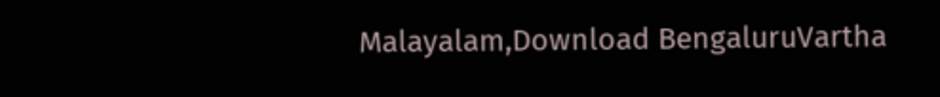Malayalam,Download BengaluruVartha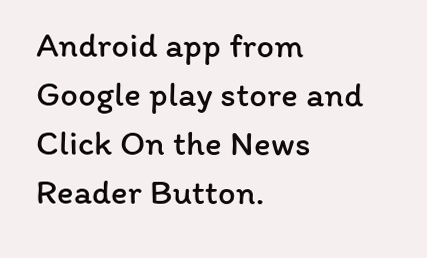Android app from Google play store and Click On the News Reader Button.